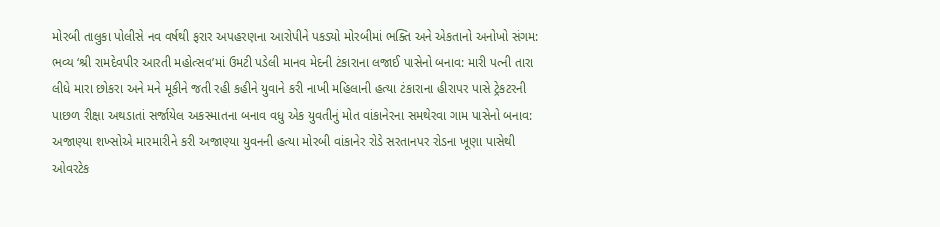મોરબી તાલુકા પોલીસે નવ વર્ષથી ફરાર અપહરણના આરોપીને પકડ્યો મોરબીમાં ભક્તિ અને એકતાનો અનોખો સંગમ: ભવ્ય ‘શ્રી રામદેવપીર આરતી મહોત્સવ’માં ઉમટી પડેલી માનવ મેદની ટંકારાના લજાઈ પાસેનો બનાવ: મારી પત્ની તારા લીધે મારા છોકરા અને મને મૂકીને જતી રહી કહીને યુવાને કરી નાખી મહિલાની હત્યા ટંકારાના હીરાપર પાસે ટ્રેકટરની પાછળ રીક્ષા અથડાતાં સર્જાયેલ અકસ્માતના બનાવ વધુ એક યુવતીનું મોત વાંકાનેરના સમથેરવા ગામ પાસેનો બનાવ: અજાણ્યા શખ્સોએ મારમારીને કરી અજાણ્યા યુવનની હત્યા મોરબી વાંકાનેર રોડે સરતાનપર રોડના ખૂણા પાસેથી ઓવરટેક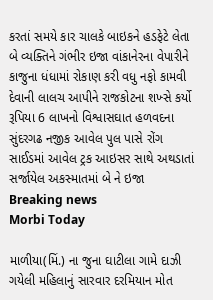કરતાં સમયે કાર ચાલકે બાઇકને હડફેટે લેતા બે વ્યક્તિને ગંભીર ઇજા વાંકાનેરના વેપારીને કાજુના ધંધામાં રોકાણ કરી વધુ નફો કામવી દેવાની લાલચ આપીને રાજકોટના શખ્સે કર્યો રૂપિયા 6 લાખનો વિશ્વાસઘાત હળવદના સુંદરગઢ નજીક આવેલ પુલ પાસે રોંગ સાઈડમાં આવેલ ટ્રક આઇસર સાથે અથડાતાં સર્જાયેલ અકસ્માતમાં બે ને ઇજા
Breaking news
Morbi Today

માળીયા(મિં.) ના જુના ઘાટીલા ગામે દાઝી ગયેલી મહિલાનું સારવાર દરમિયાન મોત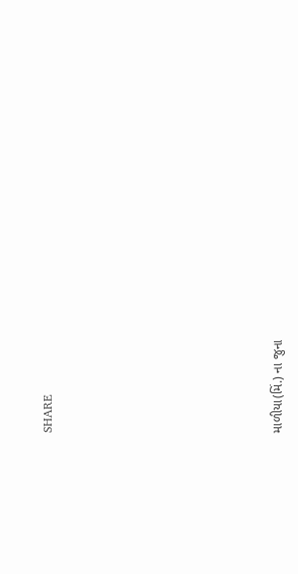SHARE











માળીયા(મિં.) ના જુના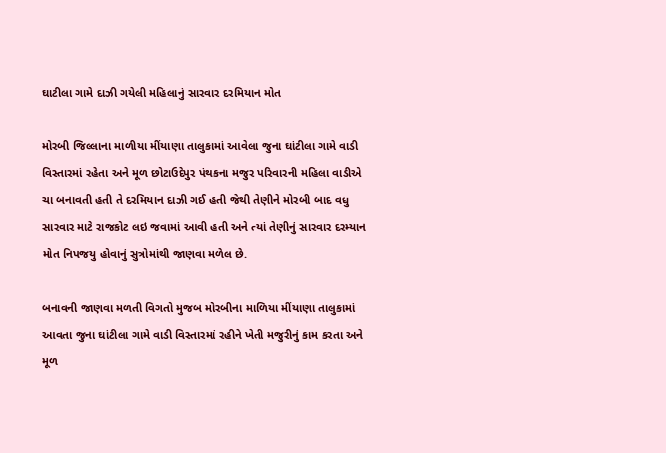ઘાટીલા ગામે દાઝી ગયેલી મહિલાનું સારવાર દરમિયાન મોત

મોરબી જિલ્લાના માળીયા મીંયાણા તાલુકામાં આવેલા જુના ઘાંટીલા ગામે વાડી વિસ્તારમાં રહેતા અને મૂળ છોટાઉદેપુર પંથકના મજુર પરિવારની મહિલા વાડીએ ચા બનાવતી હતી તે દરમિયાન દાઝી ગઈ હતી જેથી તેણીને મોરબી બાદ વધુ સારવાર માટે રાજકોટ લઇ જવામાં આવી હતી અને ત્યાં તેણીનું સારવાર દરમ્યાન મોત નિપજયુ હોવાનું સુત્રોમાંથી જાણવા મળેલ છે.

બનાવની જાણવા મળતી વિગતો મુજબ મોરબીના માળિયા મીંયાણા તાલુકામાં આવતા જુના ઘાંટીલા ગામે વાડી વિસ્તારમાં રહીને ખેતી મજુરીનું કામ કરતા અને મૂળ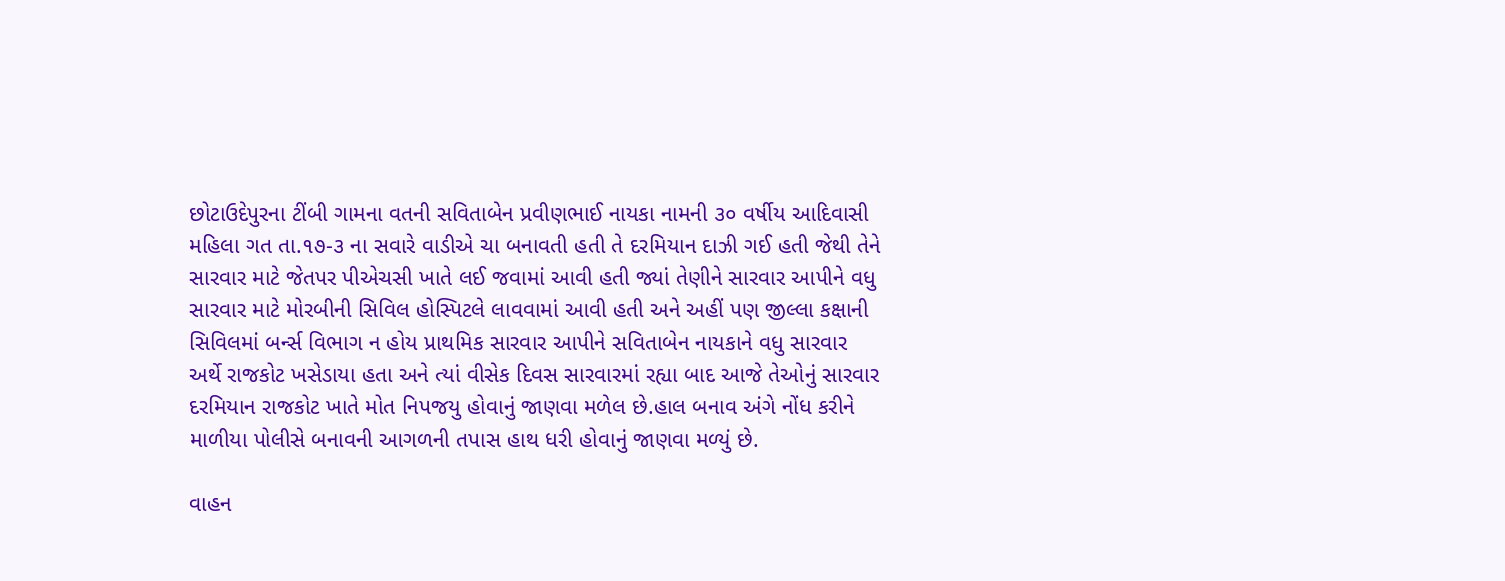છોટાઉદેપુરના ટીંબી ગામના વતની સવિતાબેન પ્રવીણભાઈ નાયકા નામની ૩૦ વર્ષીય આદિવાસી મહિલા ગત તા.૧૭-૩ ના સવારે વાડીએ ચા બનાવતી હતી તે દરમિયાન દાઝી ગઈ હતી જેથી તેને સારવાર માટે જેતપર પીએચસી ખાતે લઈ જવામાં આવી હતી જ્યાં તેણીને સારવાર આપીને વધુ સારવાર માટે મોરબીની સિવિલ હોસ્પિટલે લાવવામાં આવી હતી અને અહીં પણ જીલ્લા કક્ષાની સિવિલમાં બર્ન્સ વિભાગ ન હોય પ્રાથમિક સારવાર આપીને સવિતાબેન નાયકાને વધુ સારવાર અર્થે રાજકોટ ખસેડાયા હતા અને ત્યાં વીસેક દિવસ સારવારમાં રહ્યા બાદ આજે તેઓનું સારવાર દરમિયાન રાજકોટ ખાતે મોત નિપજયુ હોવાનું જાણવા મળેલ છે.હાલ બનાવ અંગે નોંધ કરીને માળીયા પોલીસે બનાવની આગળની તપાસ હાથ ધરી હોવાનું જાણવા મળ્યું છે.

વાહન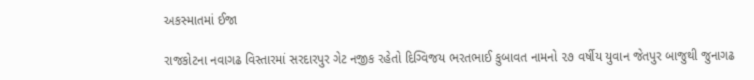અકસ્માતમાં ઈજા

રાજકોટના નવાગઢ વિસ્તારમાં સરદારપુર ગેટ નજીક રહેતો દિગ્વિજય ભરતભાઈ કુબાવત નામનો ૨૭ વર્ષીય યુવાન જેતપુર બાજુથી જુનાગઢ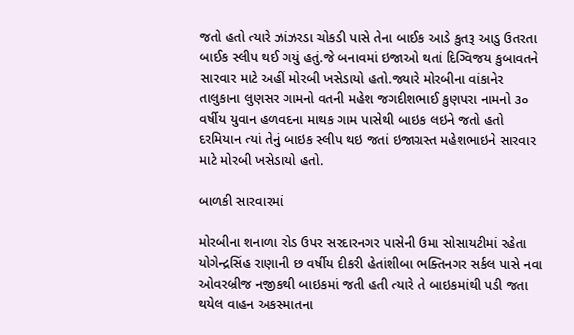જતો હતો ત્યારે ઝાંઝરડા ચોકડી પાસે તેના બાઈક આડે કુતરૂ આડુ ઉતરતા બાઈક સ્લીપ થઈ ગયું હતું.જે બનાવમાં ઇજાઓ થતાં દિગ્વિજય કુબાવતને સારવાર માટે અહીં મોરબી ખસેડાયો હતો.જ્યારે મોરબીના વાંકાનેર તાલુકાના લુણસર ગામનો વતની મહેશ જગદીશભાઈ કુણપરા નામનો ૩૦ વર્ષીય યુવાન હળવદના માથક ગામ પાસેથી બાઇક લઇને જતો હતો દરમિયાન ત્યાં તેનું બાઇક સ્લીપ થઇ જતાં ઇજાગ્રસ્ત મહેશભાઇને સારવાર માટે મોરબી ખસેડાયો હતો.

બાળકી સારવારમાં

મોરબીના શનાળા રોડ ઉપર સરદારનગર પાસેની ઉમા સોસાયટીમાં રહેતા યોગેન્દ્રસિંહ રાણાની છ વર્ષીય દીકરી હેતાંશીબા ભક્તિનગર સર્કલ પાસે નવા ઓવરબ્રીજ નજીકથી બાઇકમાં જતી હતી ત્યારે તે બાઇકમાંથી પડી જતા થયેલ વાહન અકસ્માતના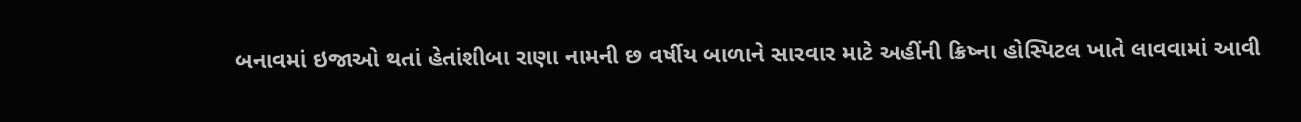બનાવમાં ઇજાઓ થતાં હેતાંશીબા રાણા નામની છ વર્ષીય બાળાને સારવાર માટે અહીંની ક્રિષ્ના હોસ્પિટલ ખાતે લાવવામાં આવી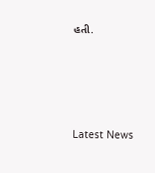હતી.






Latest News